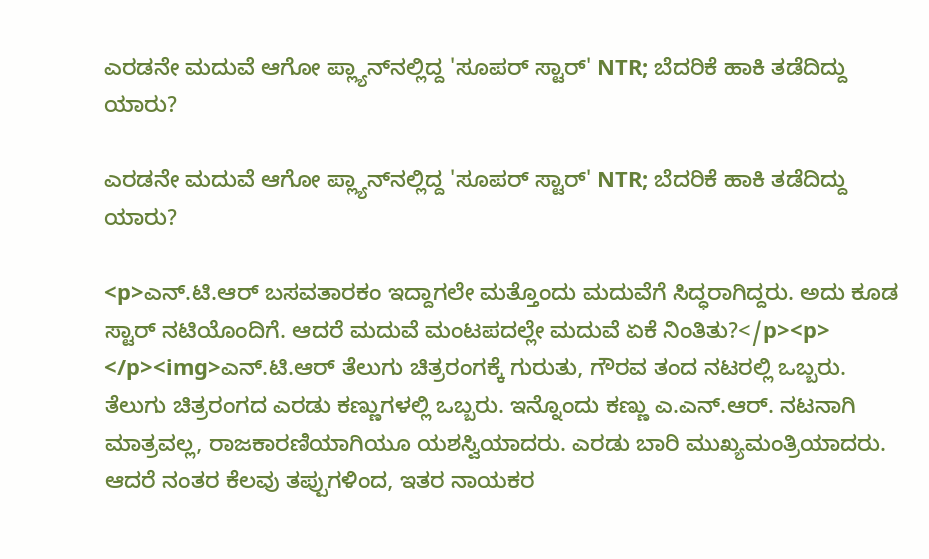ಎರಡನೇ ಮದುವೆ ಆಗೋ ಪ್ಲ್ಯಾನ್‌ನಲ್ಲಿದ್ದ 'ಸೂಪರ್‌ ಸ್ಟಾರ್' NTR; ಬೆದರಿಕೆ ಹಾಕಿ ತಡೆದಿದ್ದು ಯಾರು?

ಎರಡನೇ ಮದುವೆ ಆಗೋ ಪ್ಲ್ಯಾನ್‌ನಲ್ಲಿದ್ದ 'ಸೂಪರ್‌ ಸ್ಟಾರ್' NTR; ಬೆದರಿಕೆ ಹಾಕಿ ತಡೆದಿದ್ದು ಯಾರು?

<p>ಎನ್‌.ಟಿ.ಆರ್‌ ಬಸವತಾರಕಂ ಇದ್ದಾಗಲೇ ಮತ್ತೊಂದು ಮದುವೆಗೆ ಸಿದ್ಧರಾಗಿದ್ದರು. ಅದು ಕೂಡ ಸ್ಟಾರ್‌ ನಟಿಯೊಂದಿಗೆ. ಆದರೆ ಮದುವೆ ಮಂಟಪದಲ್ಲೇ ಮದುವೆ ಏಕೆ ನಿಂತಿತು?</p><p> </p><img>ಎನ್‌.ಟಿ.ಆರ್‌ ತೆಲುಗು ಚಿತ್ರರಂಗಕ್ಕೆ ಗುರುತು, ಗೌರವ ತಂದ ನಟರಲ್ಲಿ ಒಬ್ಬರು. ತೆಲುಗು ಚಿತ್ರರಂಗದ ಎರಡು ಕಣ್ಣುಗಳಲ್ಲಿ ಒಬ್ಬರು. ಇನ್ನೊಂದು ಕಣ್ಣು ಎ.ಎನ್‌.ಆರ್‌. ನಟನಾಗಿ ಮಾತ್ರವಲ್ಲ, ರಾಜಕಾರಣಿಯಾಗಿಯೂ ಯಶಸ್ವಿಯಾದರು. ಎರಡು ಬಾರಿ ಮುಖ್ಯಮಂತ್ರಿಯಾದರು. ಆದರೆ ನಂತರ ಕೆಲವು ತಪ್ಪುಗಳಿಂದ, ಇತರ ನಾಯಕರ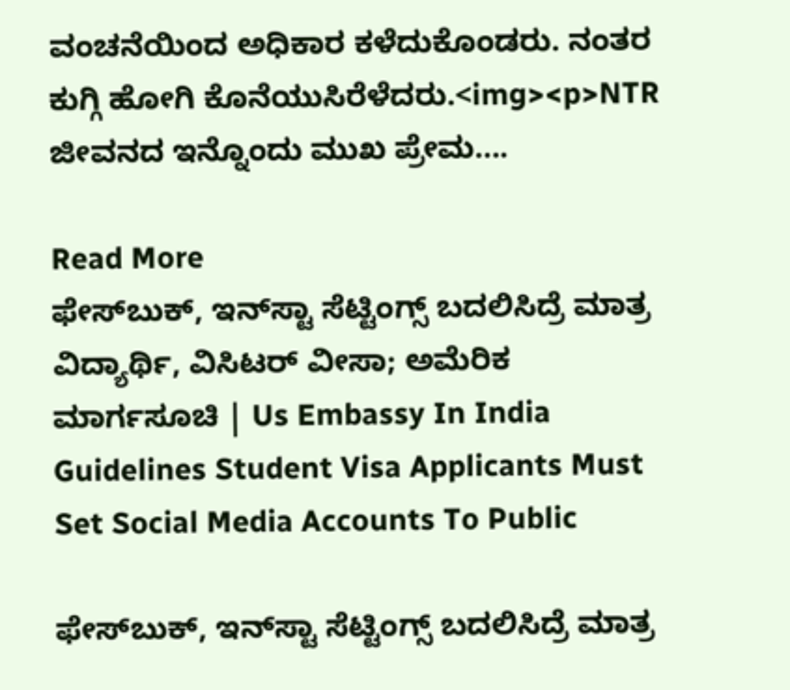ವಂಚನೆಯಿಂದ ಅಧಿಕಾರ ಕಳೆದುಕೊಂಡರು. ನಂತರ ಕುಗ್ಗಿ ಹೋಗಿ ಕೊನೆಯುಸಿರೆಳೆದರು.<img><p>NTR ಜೀವನದ ಇನ್ನೊಂದು ಮುಖ ಪ್ರೇಮ….

Read More
ಫೇಸ್‌ಬುಕ್, ಇನ್‌ಸ್ಟಾ ಸೆಟ್ಟಿಂಗ್ಸ್ ಬದಲಿಸಿದ್ರೆ ಮಾತ್ರ ವಿದ್ಯಾರ್ಥಿ, ವಿಸಿಟರ್ ವೀಸಾ; ಅಮೆರಿಕ ಮಾರ್ಗಸೂಚಿ | Us Embassy In India Guidelines Student Visa Applicants Must Set Social Media Accounts To Public

ಫೇಸ್‌ಬುಕ್, ಇನ್‌ಸ್ಟಾ ಸೆಟ್ಟಿಂಗ್ಸ್ ಬದಲಿಸಿದ್ರೆ ಮಾತ್ರ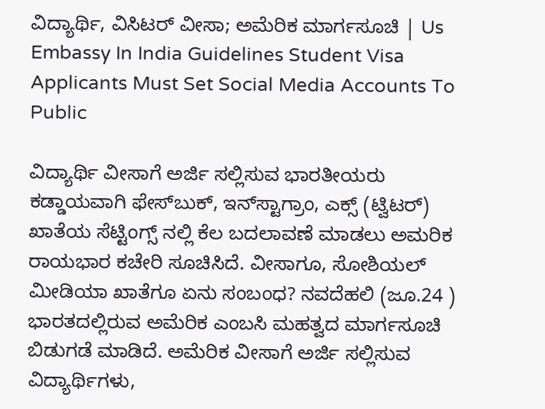ವಿದ್ಯಾರ್ಥಿ, ವಿಸಿಟರ್ ವೀಸಾ; ಅಮೆರಿಕ ಮಾರ್ಗಸೂಚಿ | Us Embassy In India Guidelines Student Visa Applicants Must Set Social Media Accounts To Public

ವಿದ್ಯಾರ್ಥಿ ವೀಸಾಗೆ ಅರ್ಜಿ ಸಲ್ಲಿಸುವ ಭಾರತೀಯರು ಕಡ್ಡಾಯವಾಗಿ ಫೇಸ್‌ಬುಕ್, ಇನ್‌ಸ್ಟಾಗ್ರಾಂ, ಎಕ್ಸ್ (ಟ್ವಿಟರ್) ಖಾತೆಯ ಸೆಟ್ಟಿಂಗ್ಸ್ ‌ನಲ್ಲಿ ಕೆಲ ಬದಲಾವಣೆ ಮಾಡಲು ಅಮರಿಕ ರಾಯಭಾರ ಕಚೇರಿ ಸೂಚಿಸಿದೆ. ವೀಸಾಗೂ, ಸೋಶಿಯಲ್ ಮೀಡಿಯಾ ಖಾತೆಗೂ ಏನು ಸಂಬಂಧ? ನವದೆಹಲಿ (ಜೂ.24 ) ಭಾರತದಲ್ಲಿರುವ ಅಮೆರಿಕ ಎಂಬಸಿ ಮಹತ್ವದ ಮಾರ್ಗಸೂಚಿ ಬಿಡುಗಡೆ ಮಾಡಿದೆ. ಅಮೆರಿಕ ವೀಸಾಗೆ ಅರ್ಜಿ ಸಲ್ಲಿಸುವ ವಿದ್ಯಾರ್ಥಿಗಳು,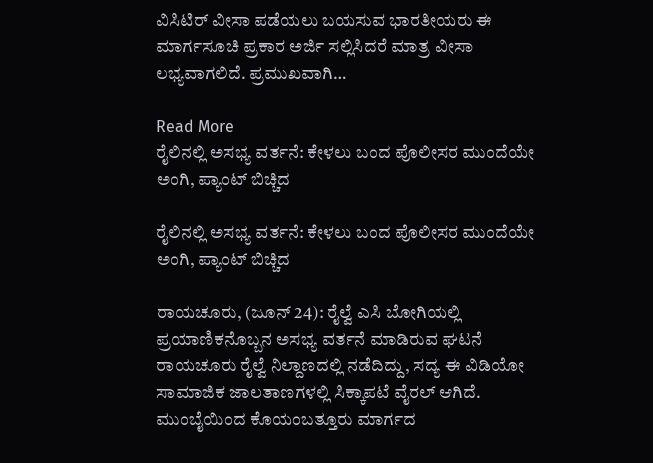ವಿಸಿಟಿರ್ ವೀಸಾ ಪಡೆಯಲು ಬಯಸುವ ಭಾರತೀಯರು ಈ ಮಾರ್ಗಸೂಚಿ ಪ್ರಕಾರ ಅರ್ಜಿ ಸಲ್ಲಿಸಿದರೆ ಮಾತ್ರ ವೀಸಾ ಲಭ್ಯವಾಗಲಿದೆ. ಪ್ರಮುಖವಾಗಿ…

Read More
ರೈಲಿನಲ್ಲಿ ಅಸಭ್ಯ ವರ್ತನೆ: ಕೇಳಲು ಬಂದ ಪೊಲೀಸರ ಮುಂದೆಯೇ ಅಂಗಿ, ಪ್ಯಾಂಟ್ ಬಿಚ್ಚಿದ

ರೈಲಿನಲ್ಲಿ ಅಸಭ್ಯ ವರ್ತನೆ: ಕೇಳಲು ಬಂದ ಪೊಲೀಸರ ಮುಂದೆಯೇ ಅಂಗಿ, ಪ್ಯಾಂಟ್ ಬಿಚ್ಚಿದ

ರಾಯಚೂರು, (ಜೂನ್ 24): ರೈಲ್ವೆ ಎಸಿ ಬೋಗಿಯಲ್ಲಿ ಪ್ರಯಾಣಿಕನೊಬ್ಬನ ಅಸಭ್ಯ ವರ್ತನೆ ಮಾಡಿರುವ ಘಟನೆ ರಾಯಚೂರು ರೈಲ್ವೆ ನಿಲ್ದಾಣದಲ್ಲಿ ನಡೆದಿದ್ದು, ಸದ್ಯ ಈ ವಿಡಿಯೋ ಸಾಮಾಜಿಕ ಜಾಲತಾಣಗಳಲ್ಲಿ ಸಿಕ್ಕಾಪಟೆ ವೈರಲ್ ಆಗಿದೆ. ಮುಂಬೈಯಿಂದ ಕೊಯಂಬತ್ತೂರು ಮಾರ್ಗದ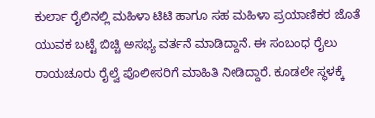ಕುರ್ಲಾ ರೈಲಿನಲ್ಲಿ ಮಹಿಳಾ ಟಿಟಿ ಹಾಗೂ ಸಹ ಮಹಿಳಾ ಪ್ರಯಾಣಿಕರ ಜೊತೆ ಯುವಕ ಬಟ್ಟೆ ಬಿಚ್ಚಿ ಅಸಭ್ಯ ವರ್ತನೆ ಮಾಡಿದ್ದಾನೆ. ಈ ಸಂಬಂಧ ರೈಲು ರಾಯಚೂರು ರೈಲ್ವೆ ಪೊಲೀಸರಿಗೆ ಮಾಹಿತಿ ನೀಡಿದ್ದಾರೆ. ಕೂಡಲೇ ಸ್ಥಳಕ್ಕೆ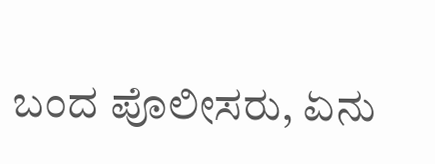ಬಂದ ಪೊಲೀಸರು, ಏನು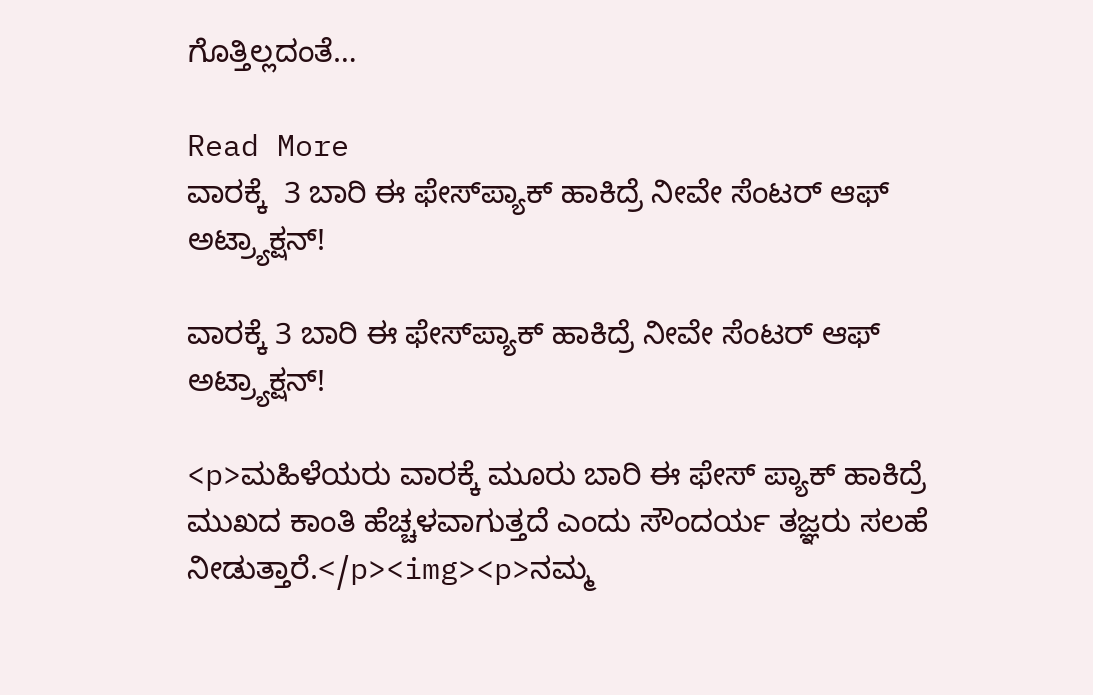ಗೊತ್ತಿಲ್ಲದಂತೆ…

Read More
ವಾರಕ್ಕೆ  3 ಬಾರಿ ಈ ಫೇಸ್‌ಪ್ಯಾಕ್ ಹಾಕಿದ್ರೆ ನೀವೇ ಸೆಂಟರ್ ಆಫ್ ಅಟ್ರ್ಯಾಕ್ಷನ್!

ವಾರಕ್ಕೆ 3 ಬಾರಿ ಈ ಫೇಸ್‌ಪ್ಯಾಕ್ ಹಾಕಿದ್ರೆ ನೀವೇ ಸೆಂಟರ್ ಆಫ್ ಅಟ್ರ್ಯಾಕ್ಷನ್!

<p>ಮಹಿಳೆಯರು ವಾರಕ್ಕೆ ಮೂರು ಬಾರಿ ಈ ಫೇಸ್‌ ಪ್ಯಾಕ್ ಹಾಕಿದ್ರೆ ಮುಖದ ಕಾಂತಿ ಹೆಚ್ಚಳವಾಗುತ್ತದೆ ಎಂದು ಸೌಂದರ್ಯ ತಜ್ಞರು ಸಲಹೆ ನೀಡುತ್ತಾರೆ.</p><img><p>ನಮ್ಮ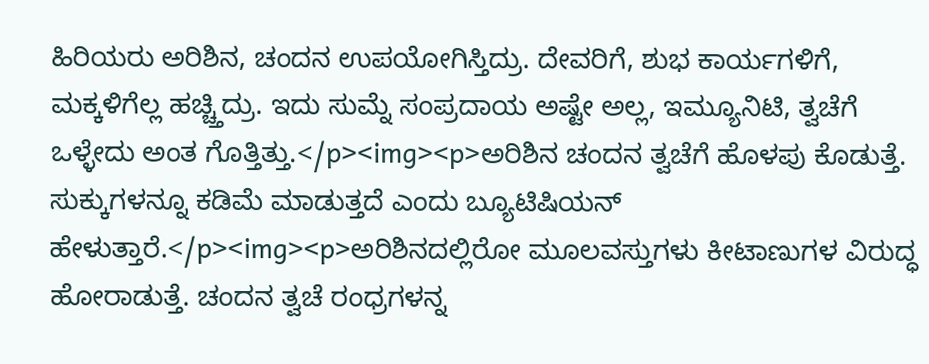ಹಿರಿಯರು ಅರಿಶಿನ, ಚಂದನ ಉಪಯೋಗಿಸ್ತಿದ್ರು. ದೇವರಿಗೆ, ಶುಭ ಕಾರ್ಯಗಳಿಗೆ, ಮಕ್ಕಳಿಗೆಲ್ಲ ಹಚ್ಚ್ತಿದ್ರು. ಇದು ಸುಮ್ನೆ ಸಂಪ್ರದಾಯ ಅಷ್ಟೇ ಅಲ್ಲ, ಇಮ್ಯೂನಿಟಿ, ತ್ವಚೆಗೆ ಒಳ್ಳೇದು ಅಂತ ಗೊತ್ತಿತ್ತು.</p><img><p>ಅರಿಶಿನ ಚಂದನ ತ್ವಚೆಗೆ ಹೊಳಪು ಕೊಡುತ್ತೆ. ಸುಕ್ಕುಗಳನ್ನೂ ಕಡಿಮೆ ಮಾಡುತ್ತದೆ ಎಂದು ಬ್ಯೂಟಿಷಿಯನ್ ಹೇಳುತ್ತಾರೆ.</p><img><p>ಅರಿಶಿನದಲ್ಲಿರೋ ಮೂಲವಸ್ತುಗಳು ಕೀಟಾಣುಗಳ ವಿರುದ್ಧ ಹೋರಾಡುತ್ತೆ. ಚಂದನ ತ್ವಚೆ ರಂಧ್ರಗಳನ್ನ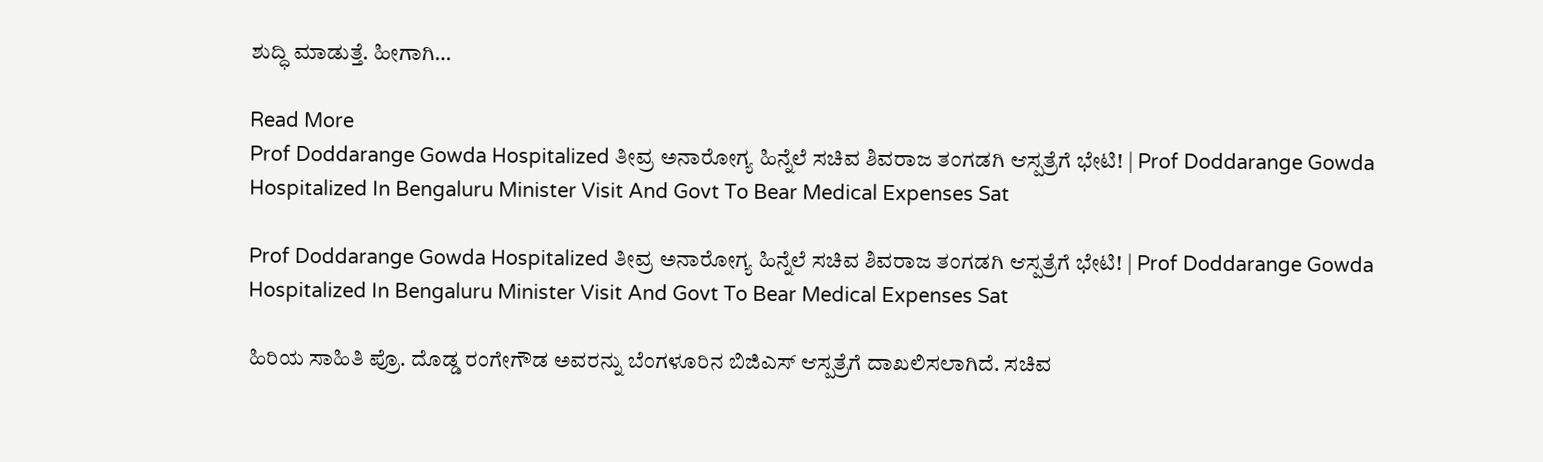ಶುದ್ಧಿ ಮಾಡುತ್ತೆ. ಹೀಗಾಗಿ…

Read More
Prof Doddarange Gowda Hospitalized ತೀವ್ರ ಅನಾರೋಗ್ಯ ಹಿನ್ನೆಲೆ ಸಚಿವ ಶಿವರಾಜ ತಂಗಡಗಿ ಆಸ್ಪತ್ರೆಗೆ ಭೇಟಿ! | Prof Doddarange Gowda Hospitalized In Bengaluru Minister Visit And Govt To Bear Medical Expenses Sat

Prof Doddarange Gowda Hospitalized ತೀವ್ರ ಅನಾರೋಗ್ಯ ಹಿನ್ನೆಲೆ ಸಚಿವ ಶಿವರಾಜ ತಂಗಡಗಿ ಆಸ್ಪತ್ರೆಗೆ ಭೇಟಿ! | Prof Doddarange Gowda Hospitalized In Bengaluru Minister Visit And Govt To Bear Medical Expenses Sat

ಹಿರಿಯ ಸಾಹಿತಿ ಪ್ರೊ. ದೊಡ್ಡ ರಂಗೇಗೌಡ ಅವರನ್ನು ಬೆಂಗಳೂರಿನ ಬಿಜಿಎಸ್ ಆಸ್ಪತ್ರೆಗೆ ದಾಖಲಿಸಲಾಗಿದೆ. ಸಚಿವ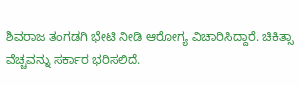ಶಿವರಾಜ ತಂಗಡಗಿ ಭೇಟಿ ನೀಡಿ ಆರೋಗ್ಯ ವಿಚಾರಿಸಿದ್ದಾರೆ. ಚಿಕಿತ್ಸಾ ವೆಚ್ಚವನ್ನು ಸರ್ಕಾರ ಭರಿಸಲಿದೆ.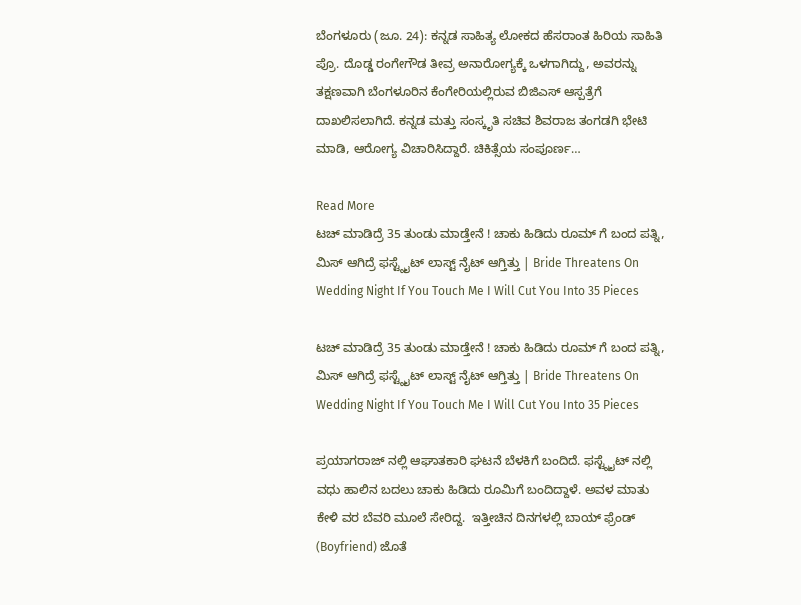ಬೆಂಗಳೂರು (ಜೂ. 24): ಕನ್ನಡ ಸಾಹಿತ್ಯ ಲೋಕದ ಹೆಸರಾಂತ ಹಿರಿಯ ಸಾಹಿತಿ ಪ್ರೊ. ದೊಡ್ಡ ರಂಗೇಗೌಡ ತೀವ್ರ ಅನಾರೋಗ್ಯಕ್ಕೆ ಒಳಗಾಗಿದ್ದು, ಅವರನ್ನು ತಕ್ಷಣವಾಗಿ ಬೆಂಗಳೂರಿನ ಕೆಂಗೇರಿಯಲ್ಲಿರುವ ಬಿಜಿಎಸ್ ಆಸ್ಪತ್ರೆಗೆ ದಾಖಲಿಸಲಾಗಿದೆ. ಕನ್ನಡ ಮತ್ತು ಸಂಸ್ಕೃತಿ ಸಚಿವ ಶಿವರಾಜ ತಂಗಡಗಿ ಭೇಟಿ ಮಾಡಿ, ಆರೋಗ್ಯ ವಿಚಾರಿಸಿದ್ದಾರೆ. ಚಿಕಿತ್ಸೆಯ ಸಂಪೂರ್ಣ…

Read More
ಟಚ್ ಮಾಡಿದ್ರೆ 35 ತುಂಡು ಮಾಡ್ತೇನೆ ! ಚಾಕು ಹಿಡಿದು ರೂಮ್ ಗೆ ಬಂದ ಪತ್ನಿ, ಮಿಸ್ ಆಗಿದ್ರೆ ಫಸ್ಟ್ನೈಟ್ ಲಾಸ್ಟ್ ನೈಟ್ ಆಗ್ತಿತ್ತು | Bride Threatens On Wedding Night If You Touch Me I Will Cut You Into 35 Pieces

ಟಚ್ ಮಾಡಿದ್ರೆ 35 ತುಂಡು ಮಾಡ್ತೇನೆ ! ಚಾಕು ಹಿಡಿದು ರೂಮ್ ಗೆ ಬಂದ ಪತ್ನಿ, ಮಿಸ್ ಆಗಿದ್ರೆ ಫಸ್ಟ್ನೈಟ್ ಲಾಸ್ಟ್ ನೈಟ್ ಆಗ್ತಿತ್ತು | Bride Threatens On Wedding Night If You Touch Me I Will Cut You Into 35 Pieces

ಪ್ರಯಾಗರಾಜ್ ನಲ್ಲಿ ಆಘಾತಕಾರಿ ಘಟನೆ ಬೆಳಕಿಗೆ ಬಂದಿದೆ. ಫಸ್ಟ್ನೈಟ್ ನಲ್ಲಿ ವಧು ಹಾಲಿನ ಬದಲು ಚಾಕು ಹಿಡಿದು ರೂಮಿಗೆ ಬಂದಿದ್ದಾಳೆ. ಅವಳ ಮಾತು ಕೇಳಿ ವರ ಬೆವರಿ ಮೂಲೆ ಸೇರಿದ್ದ.  ಇತ್ತೀಚಿನ ದಿನಗಳಲ್ಲಿ ಬಾಯ್ ಫ್ರೆಂಡ್ (Boyfriend) ಜೊತೆ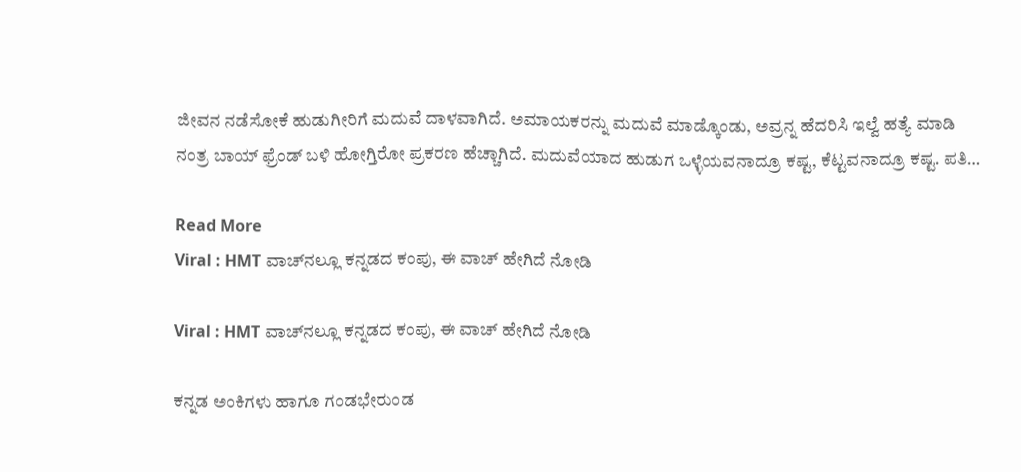ಜೀವನ ನಡೆಸೋಕೆ ಹುಡುಗೀರಿಗೆ ಮದುವೆ ದಾಳವಾಗಿದೆ. ಅಮಾಯಕರನ್ನು ಮದುವೆ ಮಾಡ್ಕೊಂಡು, ಅವ್ರನ್ನ ಹೆದರಿಸಿ ಇಲ್ವೆ ಹತ್ಯೆ ಮಾಡಿ ನಂತ್ರ ಬಾಯ್ ಫ್ರೆಂಡ್ ಬಳಿ ಹೋಗ್ತಿರೋ ಪ್ರಕರಣ ಹೆಚ್ಚಾಗಿದೆ. ಮದುವೆಯಾದ ಹುಡುಗ ಒಳ್ಳೆಯವನಾದ್ರೂ ಕಷ್ಟ, ಕೆಟ್ಟವನಾದ್ರೂ ಕಷ್ಟ. ಪತಿ…

Read More
Viral : HMT ವಾಚ್‌ನಲ್ಲೂ ಕನ್ನಡದ ಕಂಪು, ಈ ವಾಚ್ ಹೇಗಿದೆ ನೋಡಿ

Viral : HMT ವಾಚ್‌ನಲ್ಲೂ ಕನ್ನಡದ ಕಂಪು, ಈ ವಾಚ್ ಹೇಗಿದೆ ನೋಡಿ

ಕನ್ನಡ ಅಂಕಿಗಳು ಹಾಗೂ ಗಂಡಭೇರುಂಡ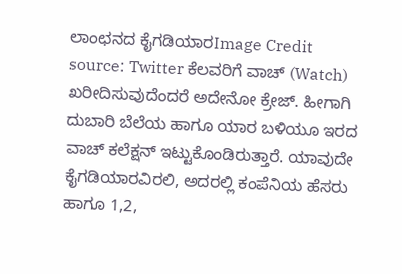ಲಾಂಛನದ ಕೈಗಡಿಯಾರImage Credit source: Twitter ಕೆಲವರಿಗೆ ವಾಚ್ (Watch) ಖರೀದಿಸುವುದೆಂದರೆ ಅದೇನೋ ಕ್ರೇಜ್. ಹೀಗಾಗಿ ದುಬಾರಿ ಬೆಲೆಯ ಹಾಗೂ ಯಾರ ಬಳಿಯೂ ಇರದ ವಾಚ್ ಕಲೆಕ್ಷನ್ ಇಟ್ಟುಕೊಂಡಿರುತ್ತಾರೆ. ಯಾವುದೇ ಕೈಗಡಿಯಾರವಿರಲಿ, ಅದರಲ್ಲಿ ಕಂಪೆನಿಯ ಹೆಸರು ಹಾಗೂ 1,2,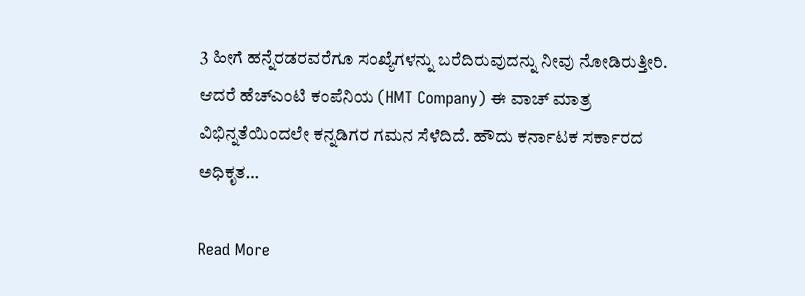3 ಹೀಗೆ ಹನ್ನೆರಡರವರೆಗೂ ಸಂಖ್ಯೆಗಳನ್ನು ಬರೆದಿರುವುದನ್ನು ನೀವು ನೋಡಿರುತ್ತೀರಿ. ಆದರೆ ಹೆಚ್‌ಎಂಟಿ ಕಂಪೆನಿಯ (HMT Company) ಈ ವಾಚ್ ಮಾತ್ರ ವಿಭಿನ್ನತೆಯಿಂದಲೇ ಕನ್ನಡಿಗರ ಗಮನ ಸೆಳೆದಿದೆ. ಹೌದು ಕರ್ನಾಟಕ ಸರ್ಕಾರದ ಅಧಿಕೃತ…

Read More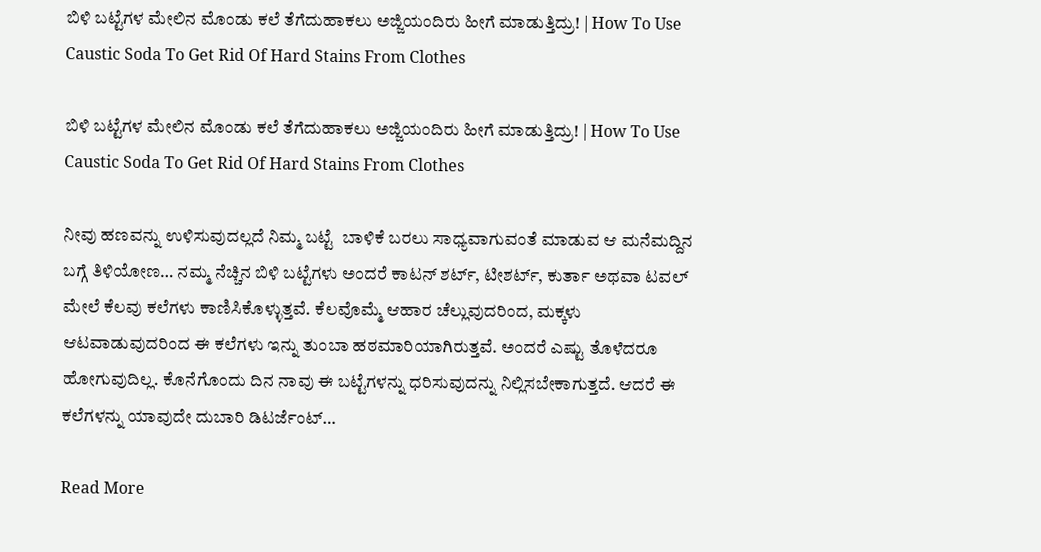ಬಿಳಿ ಬಟ್ಟೆಗಳ ಮೇಲಿನ ಮೊಂಡು ಕಲೆ ತೆಗೆದುಹಾಕಲು ಅಜ್ಜಿಯಂದಿರು ಹೀಗೆ ಮಾಡುತ್ತಿದ್ರು! | How To Use Caustic Soda To Get Rid Of Hard Stains From Clothes

ಬಿಳಿ ಬಟ್ಟೆಗಳ ಮೇಲಿನ ಮೊಂಡು ಕಲೆ ತೆಗೆದುಹಾಕಲು ಅಜ್ಜಿಯಂದಿರು ಹೀಗೆ ಮಾಡುತ್ತಿದ್ರು! | How To Use Caustic Soda To Get Rid Of Hard Stains From Clothes

ನೀವು ಹಣವನ್ನು ಉಳಿಸುವುದಲ್ಲದೆ ನಿಮ್ಮ ಬಟ್ಟೆ  ಬಾಳಿಕೆ ಬರಲು ಸಾಧ್ಯವಾಗುವಂತೆ ಮಾಡುವ ಆ ಮನೆಮದ್ದಿನ ಬಗ್ಗೆ ತಿಳಿಯೋಣ… ನಮ್ಮ ನೆಚ್ಚಿನ ಬಿಳಿ ಬಟ್ಟೆಗಳು ಅಂದರೆ ಕಾಟನ್ ಶರ್ಟ್, ಟೀಶರ್ಟ್, ಕುರ್ತಾ ಅಥವಾ ಟವಲ್ ಮೇಲೆ ಕೆಲವು ಕಲೆಗಳು ಕಾಣಿಸಿಕೊಳ್ಳುತ್ತವೆ. ಕೆಲವೊಮ್ಮೆ ಆಹಾರ ಚೆಲ್ಲುವುದರಿಂದ, ಮಕ್ಕಳು ಆಟವಾಡುವುದರಿಂದ ಈ ಕಲೆಗಳು ಇನ್ನು ತುಂಬಾ ಹಠಮಾರಿಯಾಗಿರುತ್ತವೆ. ಅಂದರೆ ಎಷ್ಟು ತೊಳೆದರೂ ಹೋಗುವುದಿಲ್ಲ. ಕೊನೆಗೊಂದು ದಿನ ನಾವು ಈ ಬಟ್ಟೆಗಳನ್ನು ಧರಿಸುವುದನ್ನು ನಿಲ್ಲಿಸಬೇಕಾಗುತ್ತದೆ. ಆದರೆ ಈ ಕಲೆಗಳನ್ನು ಯಾವುದೇ ದುಬಾರಿ ಡಿಟರ್ಜೆಂಟ್…

Read More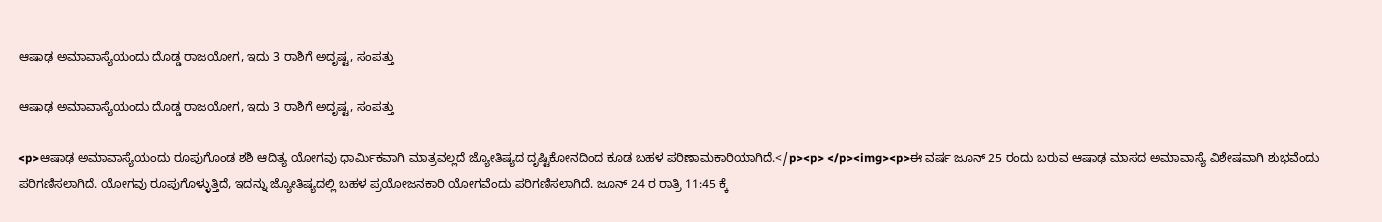ಆಷಾಢ ಅಮಾವಾಸ್ಯೆಯಂದು ದೊಡ್ಡ ರಾಜಯೋಗ, ಇದು 3 ರಾಶಿಗೆ ಅದೃಷ್ಟ, ಸಂಪತ್ತು

ಆಷಾಢ ಅಮಾವಾಸ್ಯೆಯಂದು ದೊಡ್ಡ ರಾಜಯೋಗ, ಇದು 3 ರಾಶಿಗೆ ಅದೃಷ್ಟ, ಸಂಪತ್ತು

<p>ಆಷಾಢ ಅಮಾವಾಸ್ಯೆಯಂದು ರೂಪುಗೊಂಡ ಶಶಿ ಆದಿತ್ಯ ಯೋಗವು ಧಾರ್ಮಿಕವಾಗಿ ಮಾತ್ರವಲ್ಲದೆ ಜ್ಯೋತಿಷ್ಯದ ದೃಷ್ಟಿಕೋನದಿಂದ ಕೂಡ ಬಹಳ ಪರಿಣಾಮಕಾರಿಯಾಗಿದೆ.</p><p> </p><img><p>ಈ ವರ್ಷ ಜೂನ್ 25 ರಂದು ಬರುವ ಆಷಾಢ ಮಾಸದ ಅಮಾವಾಸ್ಯೆ ವಿಶೇಷವಾಗಿ ಶುಭವೆಂದು ಪರಿಗಣಿಸಲಾಗಿದೆ. ಯೋಗವು ರೂಪುಗೊಳ್ಳುತ್ತಿದೆ, ಇದನ್ನು ಜ್ಯೋತಿಷ್ಯದಲ್ಲಿ ಬಹಳ ಪ್ರಯೋಜನಕಾರಿ ಯೋಗವೆಂದು ಪರಿಗಣಿಸಲಾಗಿದೆ. ಜೂನ್ 24 ರ ರಾತ್ರಿ 11:45 ಕ್ಕೆ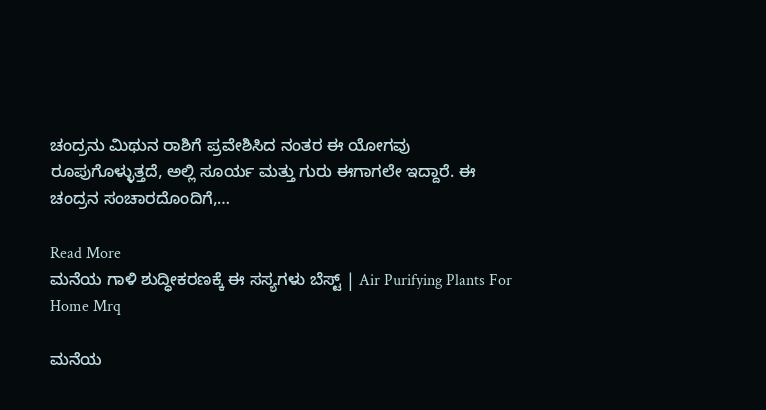ಚಂದ್ರನು ಮಿಥುನ ರಾಶಿಗೆ ಪ್ರವೇಶಿಸಿದ ನಂತರ ಈ ಯೋಗವು ರೂಪುಗೊಳ್ಳುತ್ತದೆ, ಅಲ್ಲಿ ಸೂರ್ಯ ಮತ್ತು ಗುರು ಈಗಾಗಲೇ ಇದ್ದಾರೆ. ಈ ಚಂದ್ರನ ಸಂಚಾರದೊಂದಿಗೆ,…

Read More
ಮನೆಯ ಗಾಳಿ ಶುದ್ಧೀಕರಣಕ್ಕೆ ಈ ಸಸ್ಯಗಳು ಬೆಸ್ಟ್ | Air Purifying Plants For Home Mrq

ಮನೆಯ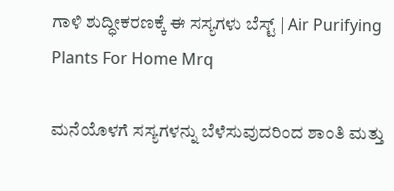ಗಾಳಿ ಶುದ್ಧೀಕರಣಕ್ಕೆ ಈ ಸಸ್ಯಗಳು ಬೆಸ್ಟ್ | Air Purifying Plants For Home Mrq

ಮನೆಯೊಳಗೆ ಸಸ್ಯಗಳನ್ನು ಬೆಳೆಸುವುದರಿಂದ ಶಾಂತಿ ಮತ್ತು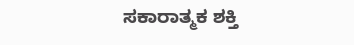ಸಕಾರಾತ್ಮಕ ಶಕ್ತಿ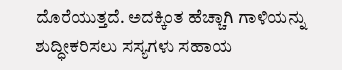ದೊರೆಯುತ್ತದೆ. ಅದಕ್ಕಿಂತ ಹೆಚ್ಚಾಗಿ ಗಾಳಿಯನ್ನು ಶುದ್ಧೀಕರಿಸಲು ಸಸ್ಯಗಳು ಸಹಾಯ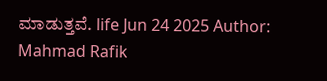ಮಾಡುತ್ತವೆ. life Jun 24 2025 Author: Mahmad Rafik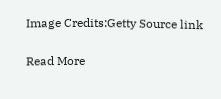Image Credits:Getty Source link

Read More